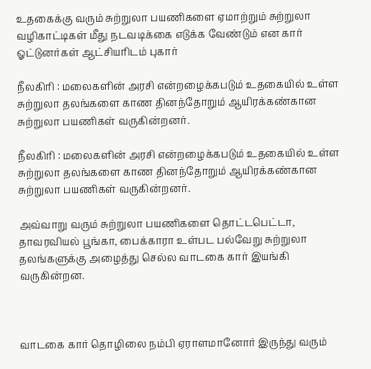உதகைக்கு வரும் சுற்றுலா பயணிகளை ஏமாற்றும் சுற்றுலா வழிகாட்டிகள் மீது நடவடிக்கை எடுக்க வேண்டும் என கார் ஓட்டுனர்கள் ஆட்சியரிடம் புகார்

நீலகிரி : மலைகளின் அரசி என்றழைக்கபடும் உதகையில் உள்ள சுற்றுலா தலங்களை காண தினந்தோறும் ஆயிரக்கண்கான சுற்றுலா பயணிகள் வருகின்றனர்.

நீலகிரி : மலைகளின் அரசி என்றழைக்கபடும் உதகையில் உள்ள சுற்றுலா தலங்களை காண தினந்தோறும் ஆயிரக்கண்கான சுற்றுலா பயணிகள் வருகின்றனர்.

அவ்வாறு வரும் சுற்றுலா பயணிகளை தொட்டபெட்டா, தாவரவியல் பூங்கா, பைக்காரா உள்பட பல்வேறு சுற்றுலா தலங்களுக்கு அழைத்து செல்ல வாடகை கார் இயங்கி வருகின்றன.



வாடகை கார் தொழிலை நம்பி ஏராளமானோர் இருந்து வரும்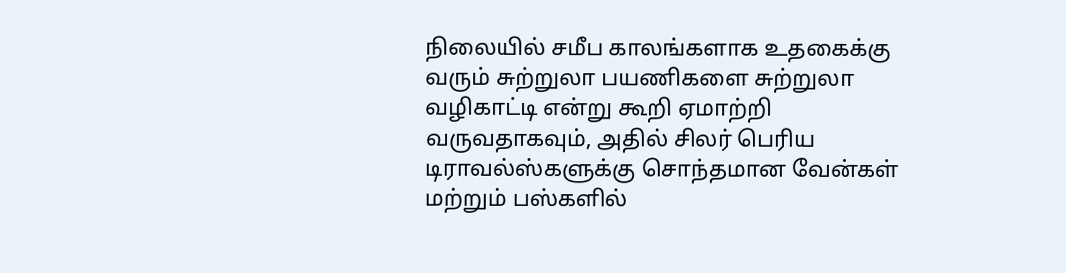நிலையில் சமீப காலங்களாக உதகைக்கு வரும் சுற்றுலா பயணிகளை சுற்றுலா வழிகாட்டி என்று கூறி ஏமாற்றி வருவதாகவும், அதில் சிலர் பெரிய டிராவல்ஸ்களுக்கு சொந்தமான வேன்கள் மற்றும் பஸ்களில்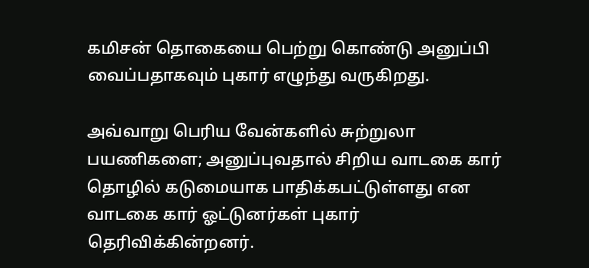கமிசன் தொகையை பெற்று கொண்டு அனுப்பி வைப்பதாகவும் புகார் எழுந்து வருகிறது.

அவ்வாறு பெரிய வேன்களில் சுற்றுலா பயணிகளை; அனுப்புவதால் சிறிய வாடகை கார் தொழில் கடுமையாக பாதிக்கபட்டுள்ளது என வாடகை கார் ஓட்டுனர்கள் புகார் தெரிவிக்கின்றனர்.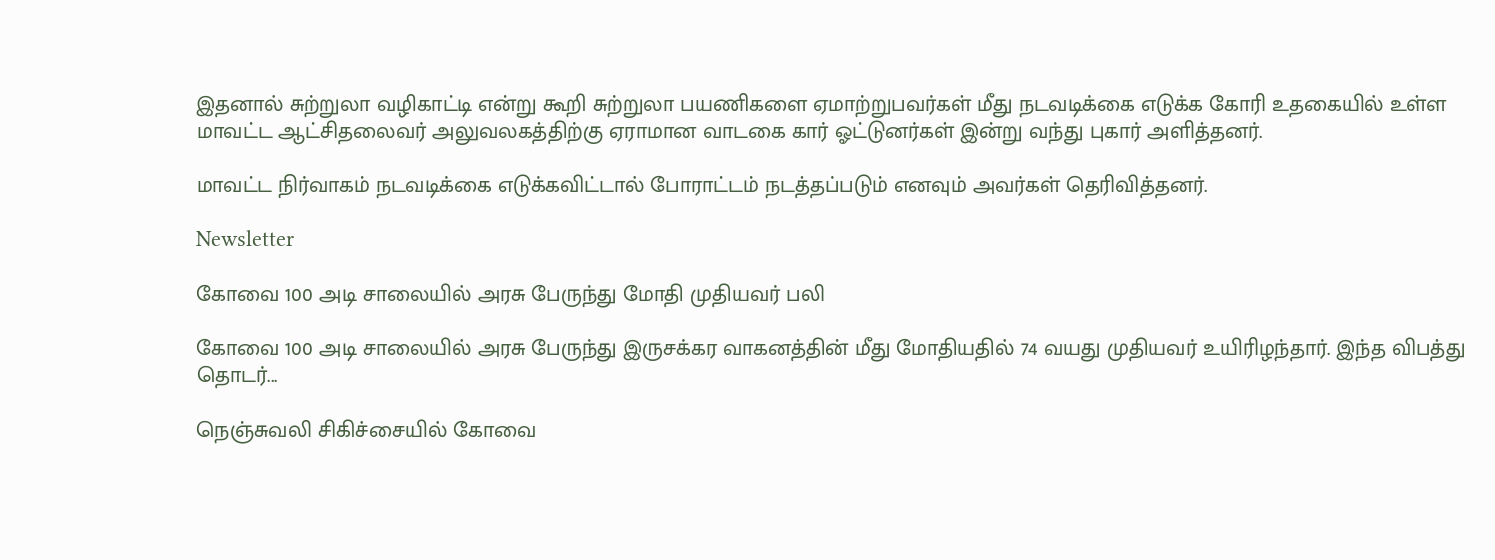இதனால் சுற்றுலா வழிகாட்டி என்று கூறி சுற்றுலா பயணிகளை ஏமாற்றுபவர்கள் மீது நடவடிக்கை எடுக்க கோரி உதகையில் உள்ள மாவட்ட ஆட்சிதலைவர் அலுவலகத்திற்கு ஏராமான வாடகை கார் ஓட்டுனர்கள் இன்று வந்து புகார் அளித்தனர்.

மாவட்ட நிர்வாகம் நடவடிக்கை எடுக்கவிட்டால் போராட்டம் நடத்தப்படும் எனவும் அவர்கள் தெரிவித்தனர்.

Newsletter

கோவை 100 அடி சாலையில் அரசு பேருந்து மோதி முதியவர் பலி

கோவை 100 அடி சாலையில் அரசு பேருந்து இருசக்கர வாகனத்தின் மீது மோதியதில் 74 வயது முதியவர் உயிரிழந்தார். இந்த விபத்து தொடர்...

நெஞ்சுவலி சிகிச்சையில் கோவை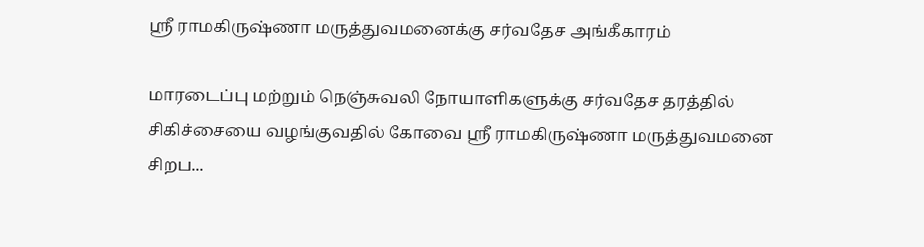ஸ்ரீ ராமகிருஷ்ணா மருத்துவமனைக்கு சர்வதேச அங்கீகாரம்

மாரடைப்பு மற்றும் நெஞ்சுவலி நோயாளிகளுக்கு சர்வதேச தரத்தில் சிகிச்சையை வழங்குவதில் கோவை ஸ்ரீ ராமகிருஷ்ணா மருத்துவமனை சிறப...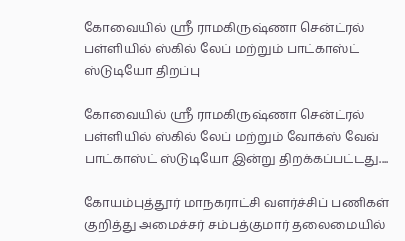கோவையில் ஸ்ரீ ராமகிருஷ்ணா சென்ட்ரல் பள்ளியில் ஸ்கில் லேப் மற்றும் பாட்காஸ்ட் ஸ்டுடியோ திறப்பு

கோவையில் ஸ்ரீ ராமகிருஷ்ணா சென்ட்ரல் பள்ளியில் ஸ்கில் லேப் மற்றும் வோக்ஸ் வேவ் பாட்காஸ்ட் ஸ்டுடியோ இன்று திறக்கப்பட்டது....

கோயம்புத்தூர் மாநகராட்சி வளர்ச்சிப் பணிகள் குறித்து அமைச்சர் சம்பத்குமார் தலைமையில்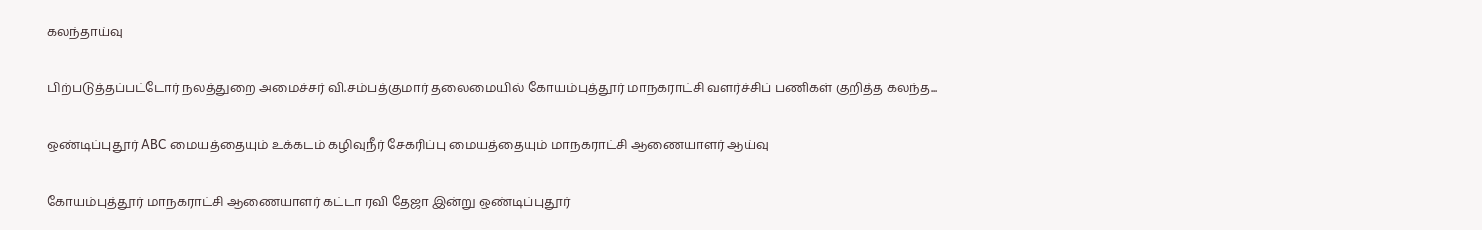கலந்தாய்வு

பிற்படுத்தப்பட்டோர் நலத்துறை அமைச்சர் வி.சம்பத்குமார் தலைமையில் கோயம்புத்தூர் மாநகராட்சி வளர்ச்சிப் பணிகள் குறித்த கலந்த...

ஒண்டிப்புதூர் ABC மையத்தையும் உக்கடம் கழிவுநீர் சேகரிப்பு மையத்தையும் மாநகராட்சி ஆணையாளர் ஆய்வு

கோயம்புத்தூர் மாநகராட்சி ஆணையாளர் கட்டா ரவி தேஜா இன்று ஒண்டிப்புதூர்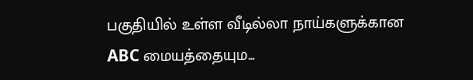பகுதியில் உள்ள வீடில்லா நாய்களுக்கான ABC மையத்தையும...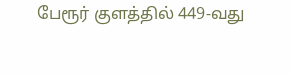பேரூர் குளத்தில் 449-வது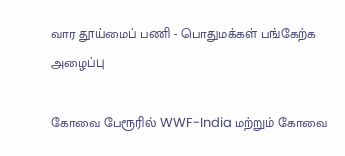வார தூய்மைப் பணி - பொதுமக்கள் பங்கேற்க அழைப்பு

கோவை பேரூரில் WWF-India மற்றும் கோவை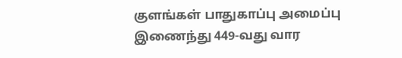குளங்கள் பாதுகாப்பு அமைப்பு இணைந்து 449-வது வார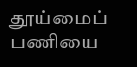தூய்மைப் பணியை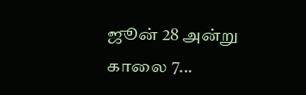ஜூன் 28 அன்று காலை 7...